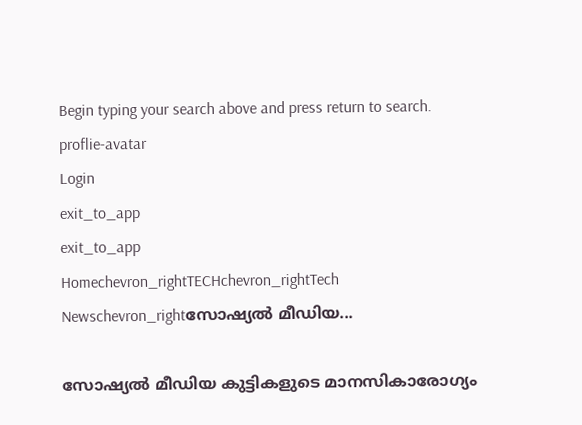Begin typing your search above and press return to search.
proflie-avatar
Login
exit_to_app
exit_to_app
Homechevron_rightTECHchevron_rightTech Newschevron_rightസോഷ്യൽ മീഡിയ...

സോഷ്യൽ മീഡിയ കുട്ടികളുടെ മാനസികാരോഗ്യം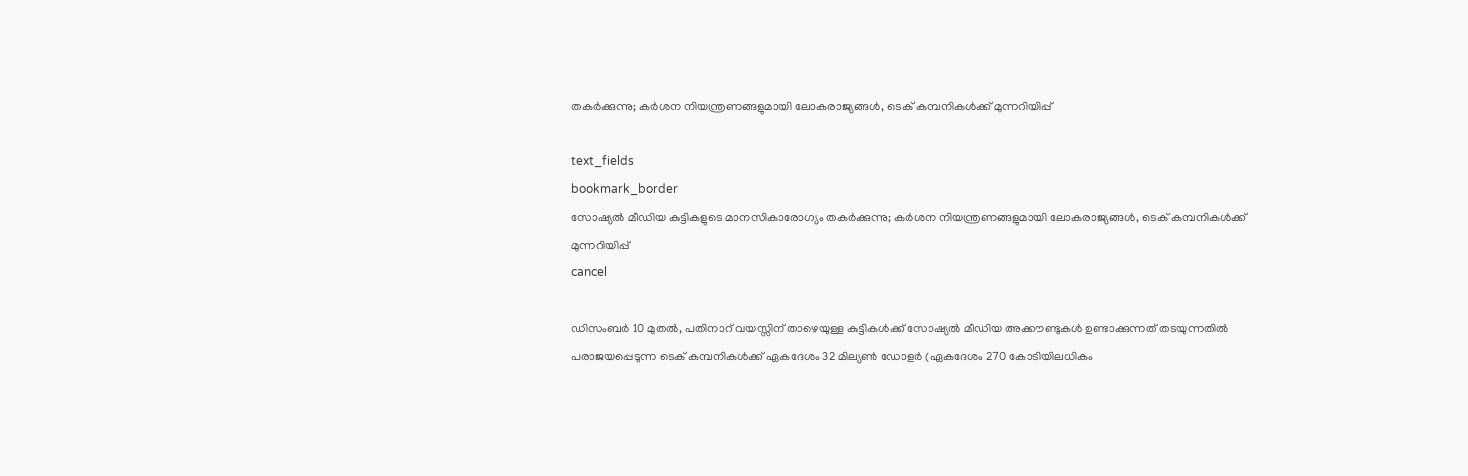തകർക്കുന്നു; കർശന നിയന്ത്രണങ്ങളുമായി ലോകരാജ്യങ്ങൾ, ടെക് കമ്പനികൾക്ക് മുന്നറിയിപ്പ്

text_fields
bookmark_border
സോഷ്യൽ മീഡിയ കുട്ടികളുടെ മാനസികാരോഗ്യം തകർക്കുന്നു; കർശന നിയന്ത്രണങ്ങളുമായി ലോകരാജ്യങ്ങൾ, ടെക് കമ്പനികൾക്ക് മുന്നറിയിപ്പ്
cancel

ഡിസംബർ 10 മുതൽ, പതിനാറ് വയസ്സിന് താഴെയുള്ള കുട്ടികൾക്ക് സോഷ്യൽ മീഡിയ അക്കൗണ്ടുകൾ ഉണ്ടാക്കുന്നത് തടയുന്നതിൽ പരാജയപ്പെടുന്ന ടെക് കമ്പനികൾക്ക് ഏകദേശം 32 മില്യൺ ഡോളർ (ഏകദേശം 270 കോടിയിലധികം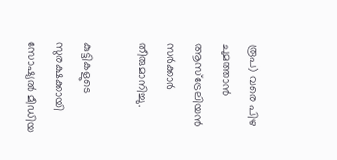രൂപ) വരെ പിഴ ചുമത്താൻ ആസ്‌ട്രേലിയൻ സർക്കാർ തീരുമാനിച്ചു.

കുട്ടികളുടെ സുരക്ഷക്കായി സോഷ്യൽ മീഡിയ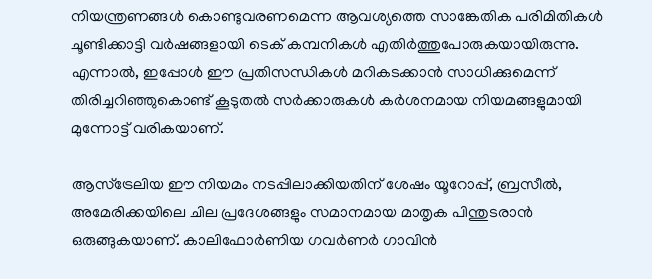നിയന്ത്രണങ്ങൾ കൊണ്ടുവരണമെന്ന ആവശ്യത്തെ സാങ്കേതിക പരിമിതികൾ ചൂണ്ടിക്കാട്ടി വർഷങ്ങളായി ടെക് കമ്പനികൾ എതിർത്തുപോരുകയായിരുന്നു. എന്നാൽ, ഇപ്പോൾ ഈ പ്രതിസന്ധികൾ മറികടക്കാൻ സാധിക്കുമെന്ന് തിരിച്ചറിഞ്ഞുകൊണ്ട് കൂടുതൽ സർക്കാരുകൾ കർശനമായ നിയമങ്ങളുമായി മുന്നോട്ട് വരികയാണ്.

ആസ്ട്രേലിയ ഈ നിയമം നടപ്പിലാക്കിയതിന് ശേഷം യൂറോപ്പ്, ബ്രസീൽ, അമേരിക്കയിലെ ചില പ്രദേശങ്ങളും സമാനമായ മാതൃക പിന്തുടരാൻ ഒരുങ്ങുകയാണ്. കാലിഫോർണിയ ഗവർണർ ഗാവിൻ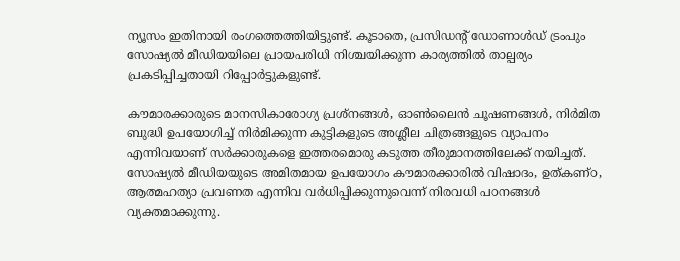ന്യൂസം ഇതിനായി രംഗത്തെത്തിയിട്ടുണ്ട്. കൂടാതെ, പ്രസിഡന്റ് ഡോണാൾഡ് ട്രംപും സോഷ്യൽ മീഡിയയിലെ പ്രായപരിധി നിശ്ചയിക്കുന്ന കാര്യത്തിൽ താല്പര്യം പ്രകടിപ്പിച്ചതായി റിപ്പോർട്ടുകളുണ്ട്.

കൗമാരക്കാരുടെ മാനസികാരോഗ്യ പ്രശ്നങ്ങൾ, ഓൺലൈൻ ചൂഷണങ്ങൾ, നിർമിത ബുദ്ധി ഉപയോഗിച്ച് നിർമിക്കുന്ന കുട്ടികളുടെ അശ്ലീല ചിത്രങ്ങളുടെ വ്യാപനം എന്നിവയാണ് സർക്കാരുകളെ ഇത്തരമൊരു കടുത്ത തീരുമാനത്തിലേക്ക് നയിച്ചത്. സോഷ്യൽ മീഡിയയുടെ അമിതമായ ഉപയോഗം കൗമാരക്കാരിൽ വിഷാദം, ഉത്കണ്ഠ, ആത്മഹത്യാ പ്രവണത എന്നിവ വർധിപ്പിക്കുന്നുവെന്ന് നിരവധി പഠനങ്ങൾ വ്യക്തമാക്കുന്നു.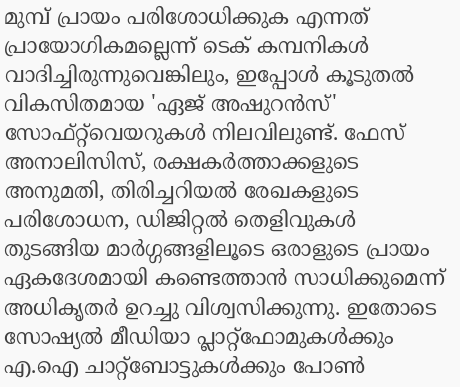മുമ്പ് പ്രായം പരിശോധിക്കുക എന്നത് പ്രായോഗികമല്ലെന്ന് ടെക് കമ്പനികൾ വാദിച്ചിരുന്നുവെങ്കിലും, ഇപ്പോൾ കൂടുതൽ വികസിതമായ 'ഏജ് അഷുറൻസ്' സോഫ്റ്റ്‌വെയറുകൾ നിലവിലുണ്ട്. ഫേസ് അനാലിസിസ്, രക്ഷകർത്താക്കളുടെ അനുമതി, തിരിച്ചറിയൽ രേഖകളുടെ പരിശോധന, ഡിജിറ്റൽ തെളിവുകൾ തുടങ്ങിയ മാർഗ്ഗങ്ങളിലൂടെ ഒരാളുടെ പ്രായം ഏകദേശമായി കണ്ടെത്താൻ സാധിക്കുമെന്ന് അധികൃതർ ഉറച്ചു വിശ്വസിക്കുന്നു. ഇതോടെ സോഷ്യൽ മീഡിയാ പ്ലാറ്റ്‌ഫോമുകൾക്കും എ.ഐ ചാറ്റ്‌ബോട്ടുകൾക്കും പോൺ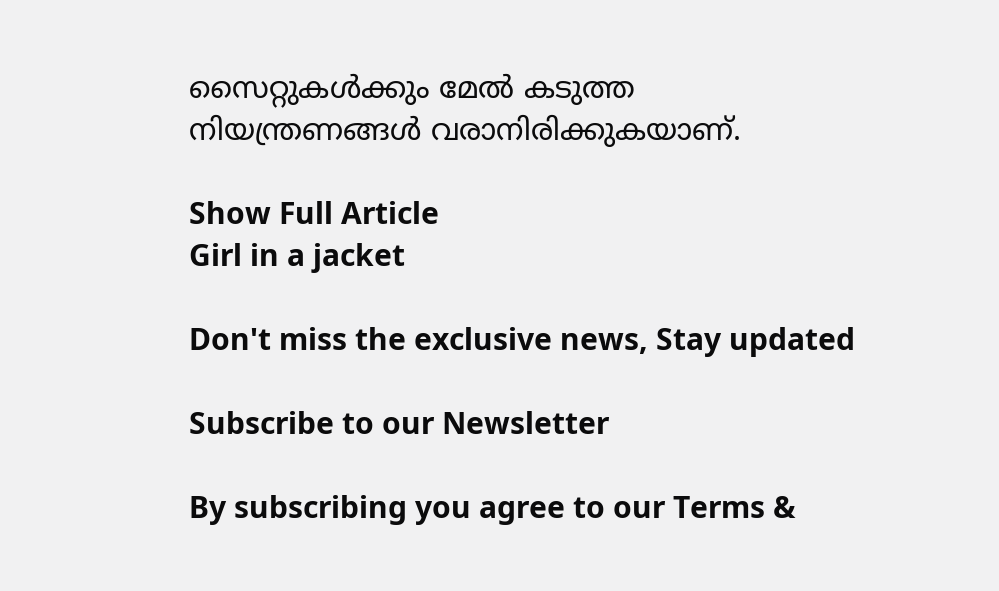സൈറ്റുകൾക്കും മേൽ കടുത്ത നിയന്ത്രണങ്ങൾ വരാനിരിക്കുകയാണ്.

Show Full Article
Girl in a jacket

Don't miss the exclusive news, Stay updated

Subscribe to our Newsletter

By subscribing you agree to our Terms &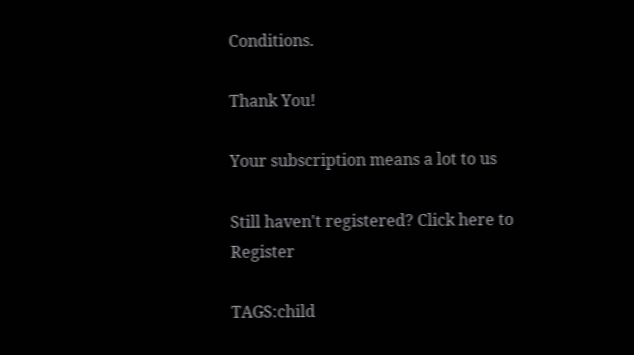Conditions.

Thank You!

Your subscription means a lot to us

Still haven't registered? Click here to Register

TAGS:child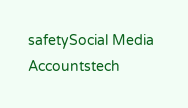safetySocial Media Accountstech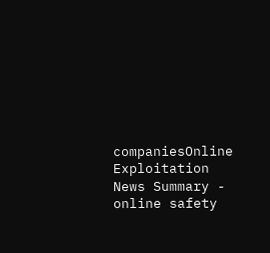companiesOnline Exploitation
News Summary - online safety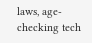laws, age-checking tech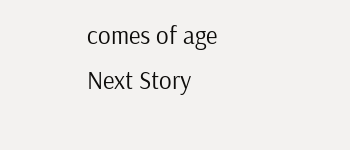comes of age
Next Story